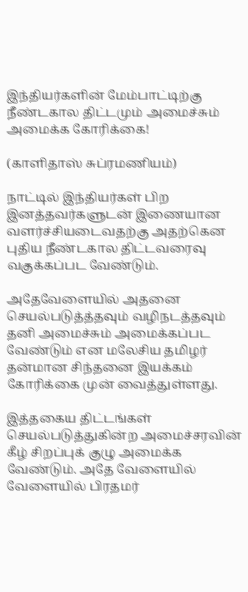இந்தியர்களின் மேம்பாட்டிற்கு நீண்டகால திட்டமும் அமைச்சும் அமைக்க கோரிக்கை!

(காளிதாஸ் சுப்ரமணியம்)

நாட்டில் இந்தியர்கள் பிற இனத்தவர்களுடன் இணையான வளர்ச்சியடைவதற்கு அதற்கென புதிய நீண்டகால திட்டவரைவு வகுக்கப்பட வேண்டும்.

அதேவேளையில் அதனை செயல்படுத்த்தவும் வழிநடத்தவும் தனி அமைச்சும் அமைக்கப்பட வேண்டும் என மலேசிய தமிழர்  தன்மான சிந்தனை இயக்கம் கோரிக்கை முன் வைத்துள்ளது.

இத்தகைய திட்டங்கள் செயல்படுத்துகின்ற அமைச்சரவின் கீழ் சிறப்புக் குழு அமைக்க வேண்டும். அதே வேளையில் வேளையில் பிரதமர்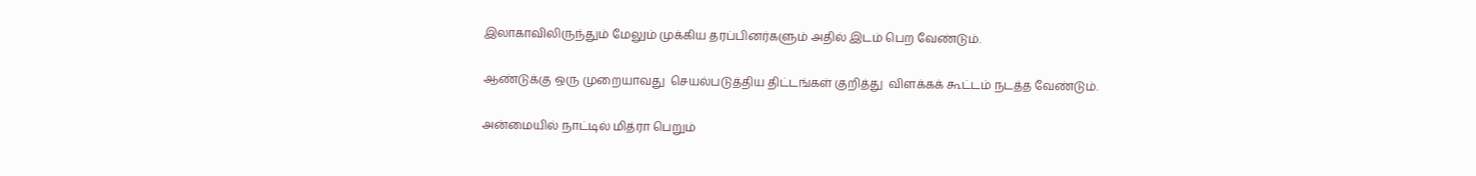இலாகாவிலிருந்தும் மேலும் முக்கிய தரப்பினர்களும் அதில் இடம் பெற வேண்டும்.

ஆண்டுக்கு ஒரு முறையாவது  செயல்படுத்திய திட்டங்கள் குறித்து  விளக்கக் கூட்டம் நடத்த வேண்டும்.

அன்மையில் நாட்டில் மித்ரா பெறும்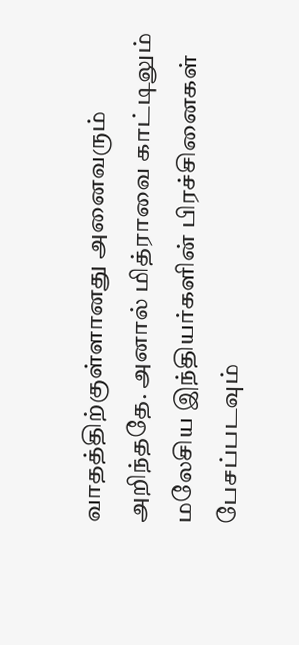வாதத்திற்குள்ளானது அனைவரும் அறிந்ததே. அனால் மித்ராவை காட்டிலும் மலேசிய இந்தியர்களின் பிரச்சினைகள் பேசப்படவும்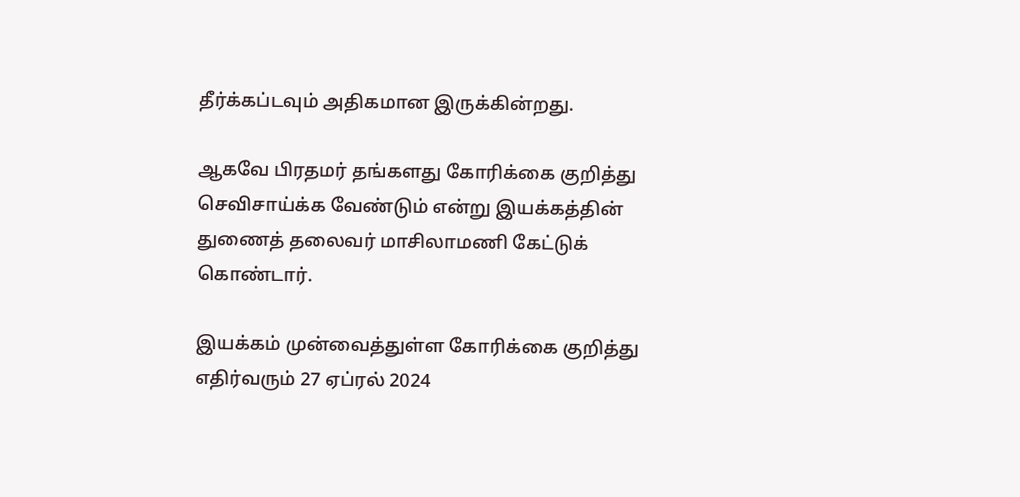தீர்க்கப்டவும் அதிகமான இருக்கின்றது.

ஆகவே பிரதமர் தங்களது கோரிக்கை குறித்து செவிசாய்க்க வேண்டும் என்று இயக்கத்தின் துணைத் தலைவர் மாசிலாமணி கேட்டுக் கொண்டார்.

இயக்கம் முன்வைத்துள்ள கோரிக்கை குறித்து எதிர்வரும் 27 ஏப்ரல் 2024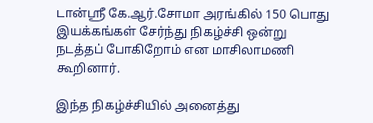டான்ஶ்ரீ கே.ஆர்.சோமா அரங்கில் 150 பொது இயக்கங்கள் சேர்ந்து நிகழ்ச்சி ஒன்று நடத்தப் போகிறோம் என மாசிலாமணி கூறினார்.

இந்த நிகழ்ச்சியில் அனைத்து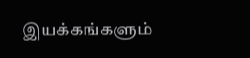இயக்கங்களும்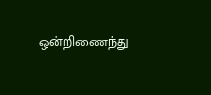ஒன்றிணைந்து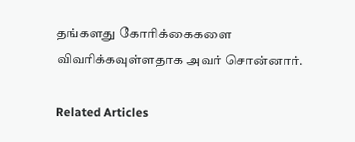தங்களது கோரிக்கைகளை விவரிக்கவுள்ளதாக அவர் சொன்னார்.

Related Articles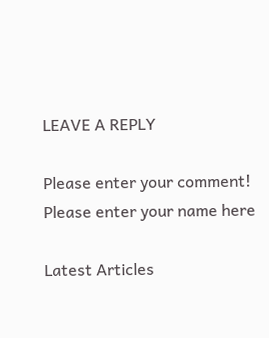LEAVE A REPLY

Please enter your comment!
Please enter your name here

Latest Articles